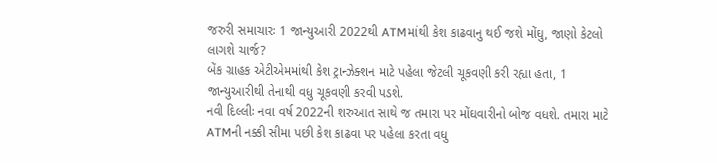જરુરી સમાચારઃ 1 જાન્યુઆરી 2022થી ATMમાંથી કેશ કાઢવાનુ થઈ જશે મોંઘુ, જાણો કેટલો લાગશે ચાર્જ?
બેંક ગ્રાહક એટીએમમાંથી કેશ ટ્રાન્ઝેક્શન માટે પહેલા જેટલી ચૂકવણી કરી રહ્યા હતા, 1 જાન્યુઆરીથી તેનાથી વધુ ચૂકવણી કરવી પડશે.
નવી દિલ્લીઃ નવા વર્ષ 2022ની શરુઆત સાથે જ તમારા પર મોંઘવારીનો બોજ વધશે. તમારા માટે ATMની નક્કી સીમા પછી કેશ કાઢવા પર પહેલા કરતા વધુ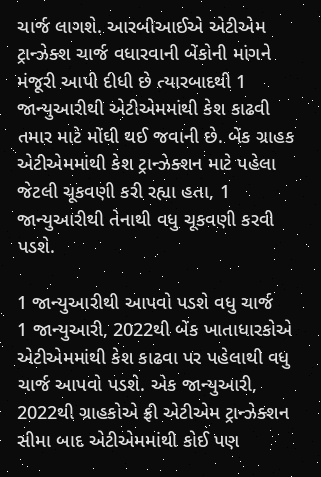ચાર્જ લાગશે. આરબીઆઈએ એટીએમ ટ્રાન્ઝેક્શ ચાર્જ વધારવાની બેંકોની માંગને મંજૂરી આપી દીધી છે ત્યારબાદથી 1 જાન્યુઆરીથી એટીએમમાંથી કેશ કાઢવી તમાર માટે મોંઘી થઈ જવાની છે. બેંક ગ્રાહક એટીએમમાંથી કેશ ટ્રાન્ઝેક્શન માટે પહેલા જેટલી ચૂકવણી કરી રહ્યા હતા, 1 જાન્યુઆરીથી તેનાથી વધુ ચૂકવણી કરવી પડશે.

1 જાન્યુઆરીથી આપવો પડશે વધુ ચાર્જ
1 જાન્યુઆરી, 2022થી બેંક ખાતાધારકોએ એટીએમમાંથી કેશ કાઢવા પર પહેલાથી વધુ ચાર્જ આપવો પડશે. એક જાન્યુઆરી, 2022થી ગ્રાહકોએ ફ્રી એટીએમ ટ્રાન્ઝેક્શન સીમા બાદ એટીએમમાંથી કોઈ પણ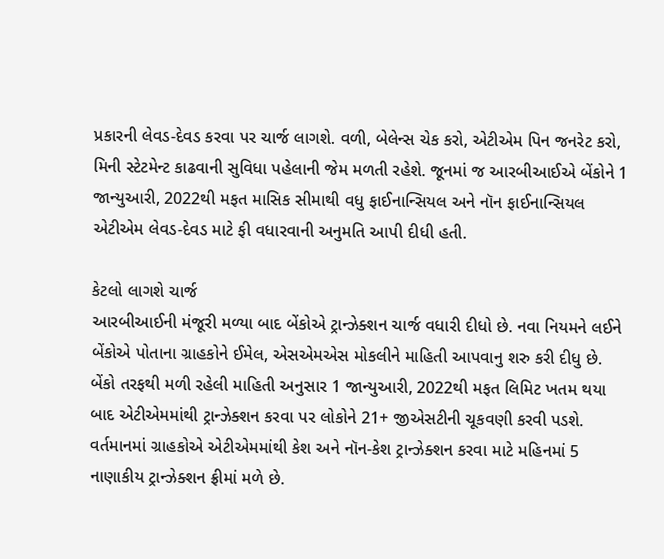પ્રકારની લેવડ-દેવડ કરવા પર ચાર્જ લાગશે. વળી, બેલેન્સ ચેક કરો, એટીએમ પિન જનરેટ કરો, મિની સ્ટેટમેન્ટ કાઢવાની સુવિધા પહેલાની જેમ મળતી રહેશે. જૂનમાં જ આરબીઆઈએ બેંકોને 1 જાન્યુઆરી, 2022થી મફત માસિક સીમાથી વધુ ફાઈનાન્સિયલ અને નૉન ફાઈનાન્સિયલ એટીએમ લેવડ-દેવડ માટે ફી વધારવાની અનુમતિ આપી દીધી હતી.

કેટલો લાગશે ચાર્જ
આરબીઆઈની મંજૂરી મળ્યા બાદ બેંકોએ ટ્રાન્ઝેક્શન ચાર્જ વધારી દીધો છે. નવા નિયમને લઈને બેંકોએ પોતાના ગ્રાહકોને ઈમેલ, એસએમએસ મોકલીને માહિતી આપવાનુ શરુ કરી દીધુ છે. બેંકો તરફથી મળી રહેલી માહિતી અનુસાર 1 જાન્યુઆરી, 2022થી મફત લિમિટ ખતમ થયા બાદ એટીએમમાંથી ટ્રાન્ઝેક્શન કરવા પર લોકોને 21+ જીએસટીની ચૂકવણી કરવી પડશે. વર્તમાનમાં ગ્રાહકોએ એટીએમમાંથી કેશ અને નૉન-કેશ ટ્રાન્ઝેક્શન કરવા માટે મહિનમાં 5 નાણાકીય ટ્રાન્ઝેક્શન ફ્રીમાં મળે છે.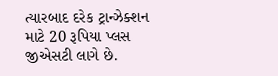ત્યારબાદ દરેક ટ્રાન્ઝેક્શન માટે 20 રૂપિયા પ્લસ જીએસટી લાગે છે.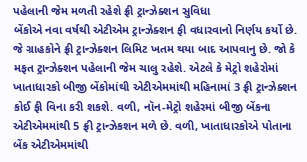પહેલાની જેમ મળતી રહેશે ફ્રી ટ્રાન્ઝેક્શન સુવિધા
બેંકોએ નવા વર્ષથી એટીએમ ટ્રાન્ઝેક્શન ફી વધારવાનો નિર્ણય કર્યો છે. જે ગ્રાહકોને ફ્રી ટ્રાન્ઝેક્શન લિમિટ ખતમ થયા બાદ આપવાનુ છે. જો કે મફત ટ્રાન્ઝેક્શન પહેલાની જેમ ચાલુ રહેશે. એટલે કે મેટ્રો શહેરોમાં ખાતાધારકો બીજી બેંકોમાંથી એટીએમમાંથી મહિનામાં 3 ફ્રી ટ્રાન્ઝેક્શન કોઈ ફી વિના કરી શકશે. વળી, નૉન-મેટ્રો શહેરમાં બીજી બેંકના એટીએમમાંથી 5 ફ્રી ટ્રાન્ઝેકશન મળે છે. વળી, ખાતાધારકોએ પોતાના બેંક એટીએમમાંથી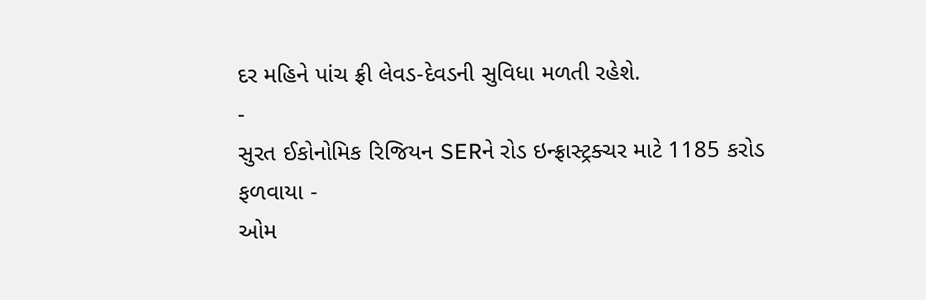દર મહિને પાંચ ફ્રી લેવડ-દેવડની સુવિધા મળતી રહેશે.
-
સુરત ઈકોનોમિક રિજિયન SERને રોડ ઇન્ફ્રાસ્ટ્રક્ચર માટે 1185 કરોડ ફળવાયા -
ઓમ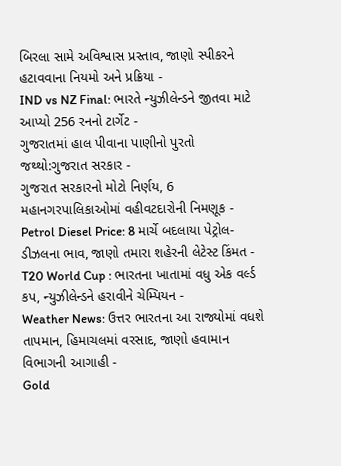બિરલા સામે અવિશ્વાસ પ્રસ્તાવ, જાણો સ્પીકરને હટાવવાના નિયમો અને પ્રક્રિયા -
IND vs NZ Final: ભારતે ન્યુઝીલેન્ડને જીતવા માટે આપ્યો 256 રનનો ટાર્ગેટ -
ગુજરાતમાં હાલ પીવાના પાણીનો પુરતો જથ્થો:ગુજરાત સરકાર -
ગુજરાત સરકારનો મોટો નિર્ણય, 6 મહાનગરપાલિકાઓમાં વહીવટદારોની નિમણૂક -
Petrol Diesel Price: 8 માર્ચે બદલાયા પેટ્રોલ-ડીઝલના ભાવ, જાણો તમારા શહેરની લેટેસ્ટ કિંમત -
T20 World Cup : ભારતના ખાતામાં વધુ એક વર્લ્ડ કપ, ન્યુઝીલેન્ડને હરાવીને ચેમ્પિયન -
Weather News: ઉત્તર ભારતના આ રાજ્યોમાં વધશે તાપમાન, હિમાચલમાં વરસાદ, જાણો હવામાન વિભાગની આગાહી -
Gold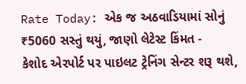Rate Today: એક જ અઠવાડિયામાં સોનું ₹5060 સસ્તું થયું, જાણો લેટેસ્ટ કિંમત -
કેશોદ એરપોર્ટ પર પાઇલટ ટ્રેનિંગ સેન્ટર શરૂ થશે,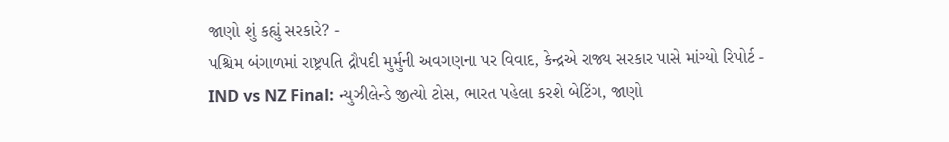જાણો શું કહ્યું સરકારે? -
પશ્ચિમ બંગાળમાં રાષ્ટ્રપતિ દ્રૌપદી મુર્મુની અવગણના પર વિવાદ, કેન્દ્રએ રાજ્ય સરકાર પાસે માંગ્યો રિપોર્ટ -
IND vs NZ Final: ન્યુઝીલેન્ડે જીત્યો ટોસ, ભારત પહેલા કરશે બેટિંગ, જાણો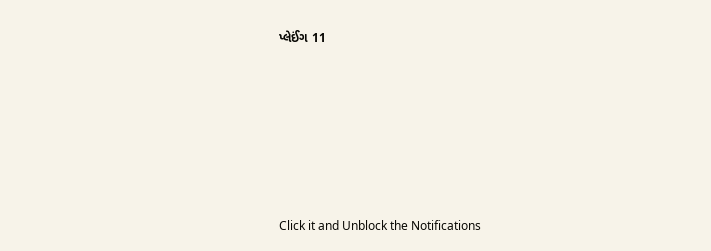પ્લેઈંગ 11









Click it and Unblock the Notifications